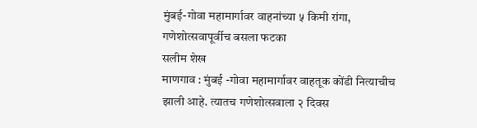मुंबई-गोवा महामार्गावर वाहनांच्या ५ किमी रांगा, गणेशोत्सवापूर्वीच बसला फटका
सलीम शेख
माणगाव : मुंबई -गोवा महामार्गावर वाहतूक कोंडी नित्याचीच झाली आहे. त्यातच गणेशोत्सवाला २ दिवस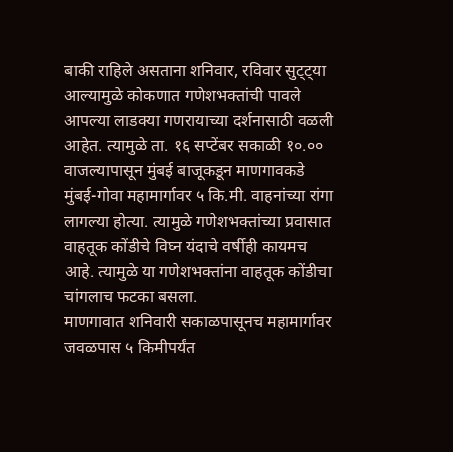बाकी राहिले असताना शनिवार, रविवार सुट्ट्या आल्यामुळे कोकणात गणेशभक्तांची पावले आपल्या लाडक्या गणरायाच्या दर्शनासाठी वळली आहेत. त्यामुळे ता. १६ सप्टेंबर सकाळी १०.०० वाजल्यापासून मुंबई बाजूकडून माणगावकडे मुंबई-गोवा महामार्गावर ५ कि.मी. वाहनांच्या रांगा लागल्या होत्या. त्यामुळे गणेशभक्तांच्या प्रवासात वाहतूक कोंडीचे विघ्न यंदाचे वर्षीही कायमच आहे. त्यामुळे या गणेशभक्तांना वाहतूक कोंडीचा चांगलाच फटका बसला.
माणगावात शनिवारी सकाळपासूनच महामार्गावर जवळपास ५ किमीपर्यंत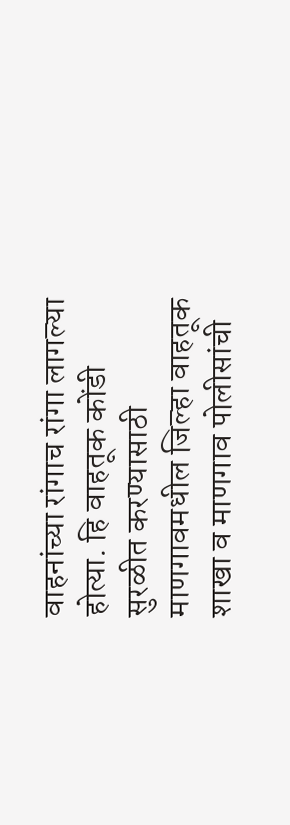वाहनांच्या रांगाच रांगा लागल्या होत्या. हि वाहतूक कोंडी सुरळीत करण्यासाठी माणगावमधील जिल्हा वाहतूक शाखा व माणगाव पोलीसांची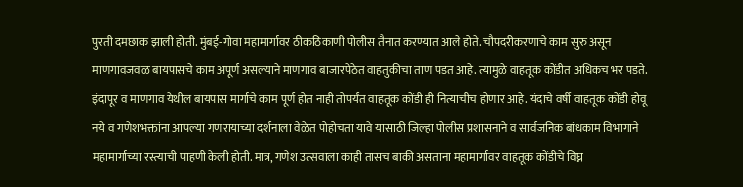पुरती दमछाक झाली होती. मुंबई-गोवा महामार्गावर ठीकठिकाणी पोलीस तैनात करण्यात आले होते. चौपदरीकरणाचे काम सुरु असून माणगावजवळ बायपासचे काम अपूर्ण असल्याने माणगाव बाजारपेठेत वाहतुकीचा ताण पडत आहे. त्यामुळे वाहतूक कोंडीत अधिकच भर पडते. इंदापूर व माणगाव येथील बायपास मार्गाचे काम पूर्ण होत नाही तोपर्यंत वाहतूक कोंडी ही नित्याचीच होणार आहे. यंदाचे वर्षी वाहतूक कोंडी होवू नये व गणेशभक्तांना आपल्या गणरायाच्या दर्शनाला वेळेत पोहोचता यावे यासाठी जिल्हा पोलीस प्रशासनाने व सार्वजनिक बांधकाम विभागाने महामार्गाच्या रस्त्याची पाहणी केली होती. मात्र, गणेश उत्सवाला काही तासच बाकी असताना महामार्गावर वाहतूक कोंडीचे विघ्न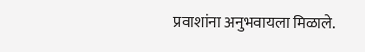प्रवाशांना अनुभवायला मिळाले.